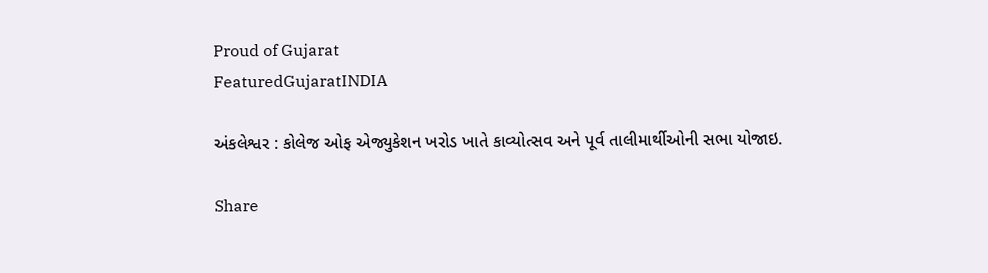Proud of Gujarat
FeaturedGujaratINDIA

અંકલેશ્વર : કોલેજ ઓફ એજ્યુકેશન ખરોડ ખાતે કાવ્યોત્સવ અને પૂર્વ તાલીમાર્થીઓની સભા યોજાઇ.

Share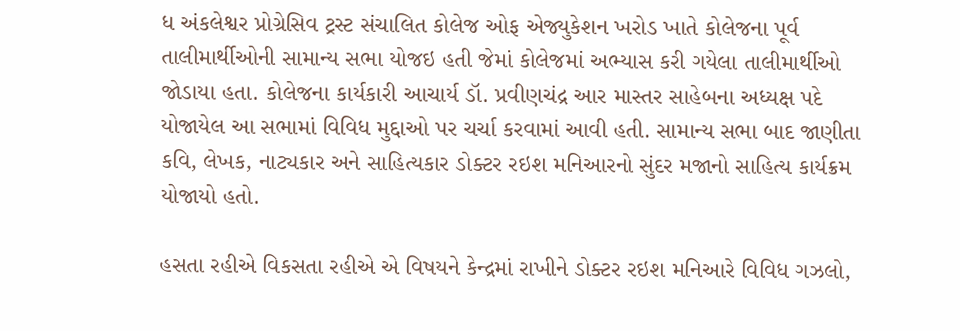ધ અંકલેશ્વર પ્રોગ્રેસિવ ટ્રસ્ટ સંચાલિત કોલેજ ઓફ એજ્યુકેશન ખરોડ ખાતે કોલેજના પૂર્વ તાલીમાર્થીઓની સામાન્ય સભા યોજઇ હતી જેમાં કોલેજમાં અભ્યાસ કરી ગયેલા તાલીમાર્થીઓ જોડાયા હતા. કોલેજના કાર્યકારી આચાર્ય ડૉ. પ્રવીણચંદ્ર આર માસ્તર સાહેબના અધ્યક્ષ પદે યોજાયેલ આ સભામાં વિવિધ મુદ્દાઓ પર ચર્ચા કરવામાં આવી હતી. સામાન્ય સભા બાદ જાણીતા કવિ, લેખક, નાટ્યકાર અને સાહિત્યકાર ડોક્ટર રઇશ મનિઆરનો સુંદર મજાનો સાહિત્ય કાર્યક્રમ યોજાયો હતો.

હસતા રહીએ વિકસતા રહીએ એ વિષયને કેન્દ્રમાં રાખીને ડોક્ટર રઇશ મનિઆરે વિવિધ ગઝલો,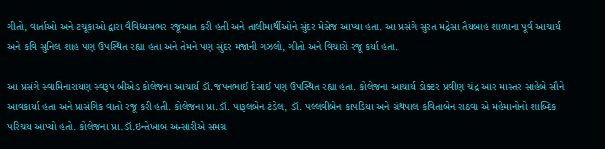ગીતો, વાર્તાઓ અને ટચૂકાઓ દ્વારા વૈવિધ્યસભર રજૂઆત કરી હતી અને તાલીમાર્થીઓને સુંદર મેસેજ આપ્યા હતા. આ પ્રસંગે સુરત મદ્રેસા તૈયબાહ શાળાના પૂર્વ આચાર્ય અને કવિ સુનિલ શાહ પણ ઉપસ્થિત રહ્યા હતા અને તેમને પણ સુંદર મજાની ગઝલો, ગીતો અને વિચારો રજૂ કર્યા હતા.

આ પ્રસંગે સ્વામિનારાયણ સ્વરૂપ બીએડ કોલેજના આચાર્ય ડૉ.જપનભાઈ દેસાઈ પણ ઉપસ્થિત રહ્યા હતા. કોલેજના આચાર્ય ડોક્ટર પ્રવીણ ચંદ્ર આર માસ્તર સાહેબે સૌને આવકાર્યા હતા અને પ્રાસંગિક વાતો રજૂ કરી હતી. કોલેજના પ્રા.ડૉ. પારૂલબેન ટંડેલ, ડૉ. પલ્લવીબેન કાપડિયા અને ગ્રંથપાલ કવિતાબેન રાઠવા એ મહેમાનોનો શાબ્દિક પરિચય આપ્યો હતો. કોલેજના પ્રા.ડૉ.ઇન્તેખાબ અન્સારીએ સમગ્ર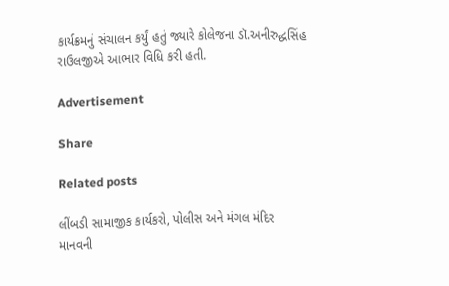કાર્યક્રમનું સંચાલન કર્યું હતું જ્યારે કોલેજના ડૉ.અનીરુદ્ધસિંહ રાઉલજીએ આભાર વિધિ કરી હતી.

Advertisement

Share

Related posts

લીંબડી સામાજીક કાર્યકરો, પોલીસ અને મંગલ મંદિર માનવની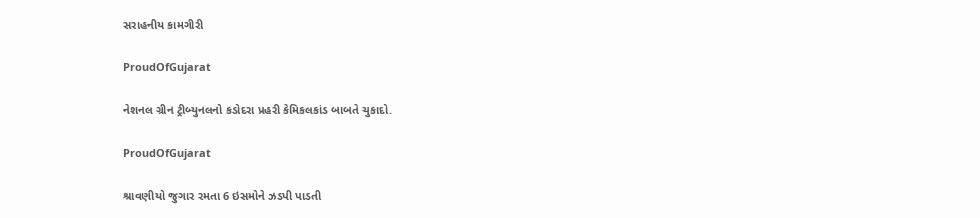સરાહનીય કામગીરી

ProudOfGujarat

નેશનલ ગ્રીન ટ્રીબ્યુનલનો કડોદરા પ્રહરી કેમિકલકાંડ બાબતે ચુકાદો.

ProudOfGujarat

શ્રાવણીયો જુગાર રમતા 6 ઇસમોને ઝડપી પાડતી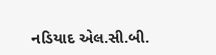નડિયાદ એલ.સી.બી.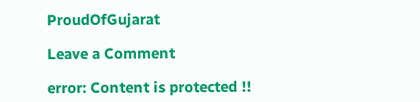ProudOfGujarat

Leave a Comment

error: Content is protected !!